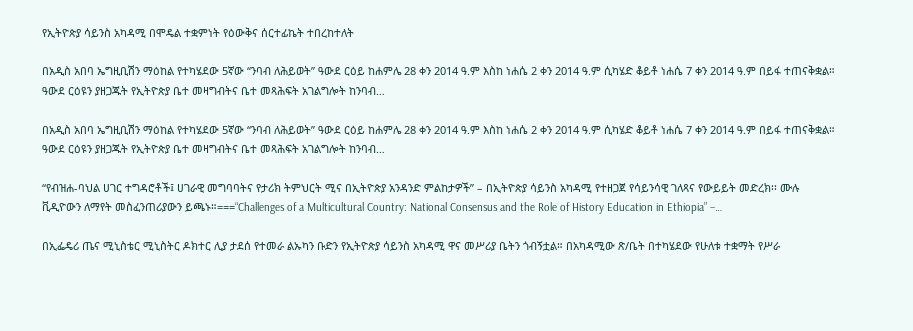የኢትዮጵያ ሳይንስ አካዳሚ በሞዴል ተቋምነት የዕውቅና ሰርተፊኬት ተበረከተለት

በአዲስ አበባ ኤግዚቢሽን ማዕከል የተካሄደው 5ኛው ‘‘ንባብ ለሕይወት’’ ዓውደ ርዕይ ከሐምሌ 28 ቀን 2014 ዓ.ም እስከ ነሐሴ 2 ቀን 2014 ዓ.ም ሲካሄድ ቆይቶ ነሐሴ 7 ቀን 2014 ዓ.ም በይፋ ተጠናቅቋል። ዓውደ ርዕዩን ያዘጋጁት የኢትዮጵያ ቤተ መዛግብትና ቤተ መጻሕፍት አገልግሎት ከንባብ…

በአዲስ አበባ ኤግዚቢሽን ማዕከል የተካሄደው 5ኛው ‘‘ንባብ ለሕይወት’’ ዓውደ ርዕይ ከሐምሌ 28 ቀን 2014 ዓ.ም እስከ ነሐሴ 2 ቀን 2014 ዓ.ም ሲካሄድ ቆይቶ ነሐሴ 7 ቀን 2014 ዓ.ም በይፋ ተጠናቅቋል። ዓውደ ርዕዩን ያዘጋጁት የኢትዮጵያ ቤተ መዛግብትና ቤተ መጻሕፍት አገልግሎት ከንባብ…

“የብዝሐ-ባህል ሀገር ተግዳሮቶች፤ ሀገራዊ መግባባትና የታሪክ ትምህርት ሚና በኢትዮጵያ አንዳንድ ምልከታዎች” – በኢትዮጵያ ሳይንስ አካዳሚ የተዘጋጀ የሳይንሳዊ ገለጻና የውይይት መድረክ፡፡ ሙሉ ቪዲዮውን ለማየት መስፈንጠሪያውን ይጫኑ።===“Challenges of a Multicultural Country: National Consensus and the Role of History Education in Ethiopia” –…

በኢፌዴሪ ጤና ሚኒስቴር ሚኒስትር ዶክተር ሊያ ታደሰ የተመራ ልኡካን ቡድን የኢትዮጵያ ሳይንስ አካዳሚ ዋና መሥሪያ ቤትን ጎብኝቷል። በአካዳሚው ጽ/ቤት በተካሄደው የሁለቱ ተቋማት የሥራ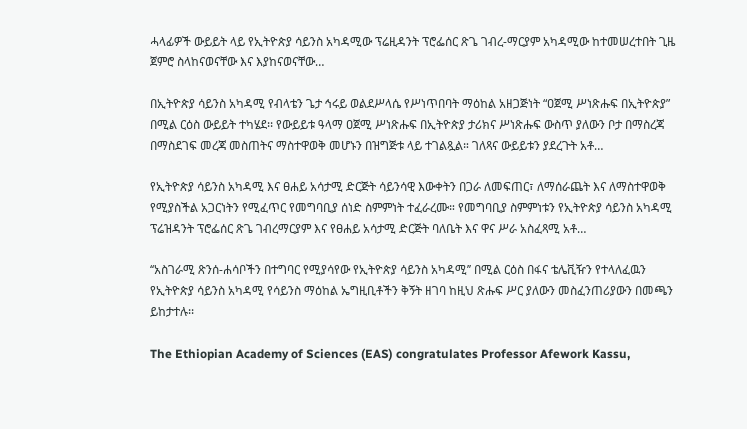ሓላፊዎች ውይይት ላይ የኢትዮጵያ ሳይንስ አካዳሚው ፕሬዚዳንት ፕሮፌሰር ጽጌ ገብረ-ማርያም አካዳሚው ከተመሠረተበት ጊዜ ጀምሮ ስላከናወናቸው እና እያከናወናቸው…

በኢትዮጵያ ሳይንስ አካዳሚ የብላቴን ጌታ ኅሩይ ወልደሥላሴ የሥነጥበባት ማዕከል አዘጋጅነት “ዐጀሚ ሥነጽሑፍ በኢትዮጵያ” በሚል ርዕስ ውይይት ተካሄደ፡፡ የውይይቱ ዓላማ ዐጀሚ ሥነጽሑፍ በኢትዮጵያ ታሪክና ሥነጽሑፍ ውስጥ ያለውን ቦታ በማስረጃ በማስደገፍ መረጃ መስጠትና ማስተዋወቅ መሆኑን በዝግጅቱ ላይ ተገልጿል። ገለጻና ውይይቱን ያደረጉት አቶ…

የኢትዮጵያ ሳይንስ አካዳሚ እና ፀሐይ አሳታሚ ድርጅት ሳይንሳዊ እውቀትን በጋራ ለመፍጠር፣ ለማሰራጨት እና ለማስተዋወቅ የሚያስችል አጋርነትን የሚፈጥር የመግባቢያ ሰነድ ስምምነት ተፈራረሙ። የመግባቢያ ስምምነቱን የኢትዮጵያ ሳይንስ አካዳሚ ፕሬዝዳንት ፕሮፌሰር ጽጌ ገብረማርያም እና የፀሐይ አሳታሚ ድርጅት ባለቤት እና ዋና ሥራ አስፈጻሚ አቶ…

‘‘አስገራሚ ጽንሰ-ሐሳቦችን በተግባር የሚያሳየው የኢትዮጵያ ሳይንስ አካዳሚ’’ በሚል ርዕስ በፋና ቴሌቪዥን የተላለፈዉን የኢትዮጵያ ሳይንስ አካዳሚ የሳይንስ ማዕከል ኤግዚቢቶችን ቅኝት ዘገባ ከዚህ ጽሑፍ ሥር ያለውን መስፈንጠሪያውን በመጫን ይከታተሉ፡፡

The Ethiopian Academy of Sciences (EAS) congratulates Professor Afework Kassu,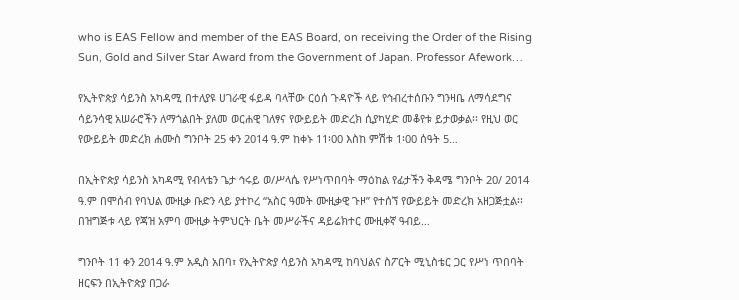who is EAS Fellow and member of the EAS Board, on receiving the Order of the Rising Sun, Gold and Silver Star Award from the Government of Japan. Professor Afework…

የኢትዮጵያ ሳይንስ አካዳሚ በተለያዩ ሀገራዊ ፋይዳ ባላቸው ርዕሰ ጉዳዮች ላይ የኅብረተሰቡን ግንዛቤ ለማሳደግና ሳይንሳዊ አሠራሮችን ለማጎልበት ያለመ ወርሐዊ ገለፃና የውይይት መድረክ ሲያካሂድ መቆየቱ ይታወቃል፡፡ የዚህ ወር የውይይት መድረክ ሐሙስ ግንቦት 25 ቀን 2014 ዓ.ም ከቀኑ 11፡00 እስከ ምሽቱ 1፡00 ሰዓት 5…

በኢትዮጵያ ሳይንስ አካዳሚ የብላቴን ጌታ ኅሩይ ወ/ሥላሴ የሥነጥበባት ማዕከል የፊታችን ቅዳሜ ግንቦት 20/ 2014 ዓ.ም በሞሰብ የባህል ሙዚቃ ቡድን ላይ ያተኮረ “አስር ዓመት ሙዚቃዊ ጉዞ” የተሰኘ የውይይት መድረክ አዘጋጅቷል፡፡ በዝግጅቱ ላይ የጃዝ አምባ ሙዚቃ ትምህርት ቤት መሥራችና ዳይሬክተር ሙዚቀኛ ዓብይ…

ግንቦት 11 ቀን 2014 ዓ.ም አዲስ አበባ፣ የኢትዮጵያ ሳይንስ አካዳሚ ከባህልና ስፖርት ሚኒስቴር ጋር የሥነ ጥበባት ዘርፍን በኢትዮጵያ በጋራ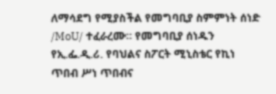ለማሳደግ የሚያስችል የመግባቢያ ስምምነት ሰነድ /MoU/ ተፈራረሙ። የመግባቢያ ሰነዱን የኢ.ፌ.ዲ.ሪ. የባህልና ስፖርት ሚኒስቴር የኪነ ጥበብ ሥነ ጥበብና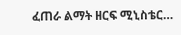ፈጠራ ልማት ዘርፍ ሚኒስቴር…